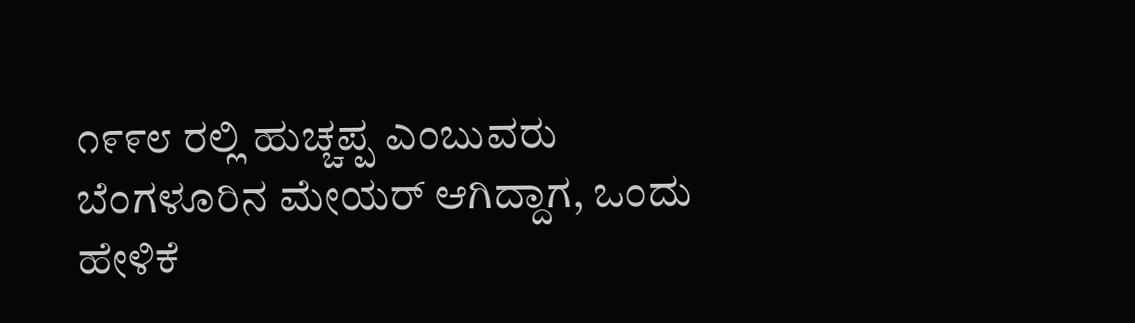೧೯೯೮ ರಲ್ಲಿ ಹುಚ್ಚಪ್ಪ ಎಂಬುವರು ಬೆಂಗಳೂರಿನ ಮೇಯರ್ ಆಗಿದ್ದಾಗ, ಒಂದು ಹೇಳಿಕೆ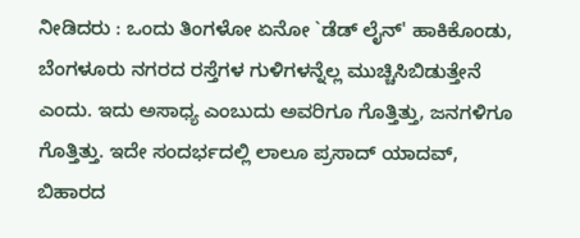ನೀಡಿದರು : ಒಂದು ತಿಂಗಳೋ ಏನೋ `ಡೆಡ್ ಲೈನ್' ಹಾಕಿಕೊಂಡು, ಬೆಂಗಳೂರು ನಗರದ ರಸ್ತೆಗಳ ಗುಳಿಗಳನ್ನೆಲ್ಲ ಮುಚ್ಚಿಸಿಬಿಡುತ್ತೇನೆ ಎಂದು. ಇದು ಅಸಾಧ್ಯ ಎಂಬುದು ಅವರಿಗೂ ಗೊತ್ತಿತ್ತು, ಜನಗಳಿಗೂ ಗೊತ್ತಿತ್ತು. ಇದೇ ಸಂದರ್ಭದಲ್ಲಿ ಲಾಲೂ ಪ್ರಸಾದ್ ಯಾದವ್, ಬಿಹಾರದ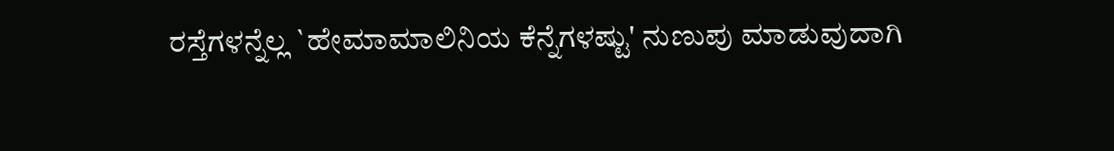ರಸ್ತೆಗಳನ್ನೆಲ್ಲ `ಹೇಮಾಮಾಲಿನಿಯ ಕೆನ್ನೆಗಳಷ್ಟು' ನುಣುಪು ಮಾಡುವುದಾಗಿ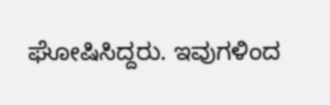ಘೋಷಿಸಿದ್ದರು. ಇವುಗಳಿಂದ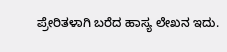ಪ್ರೇರಿತಳಾಗಿ ಬರೆದ ಹಾಸ್ಯ ಲೇಖನ ಇದು.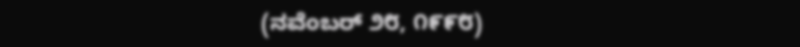(ನವೆಂಬರ್ ೨೮, ೧೯೯೮)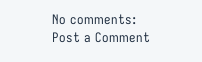No comments:
Post a Comment